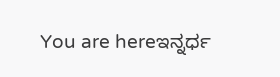You are hereಇನ್ನರ್ಧ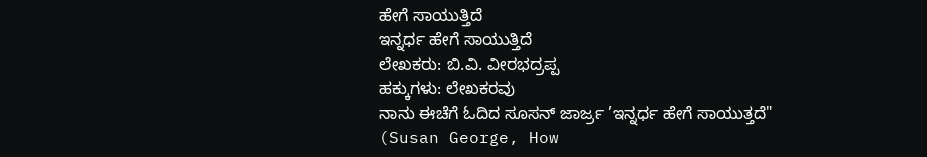ಹೇಗೆ ಸಾಯುತ್ತಿದೆ
ಇನ್ನರ್ಧ ಹೇಗೆ ಸಾಯುತ್ತಿದೆ
ಲೇಖಕರು: ಬಿ.ವಿ. ವೀರಭದ್ರಪ್ಪ
ಹಕ್ಕುಗಳು: ಲೇಖಕರವು
ನಾನು ಈಚೆಗೆ ಓದಿದ ಸೂಸನ್ ಜಾರ್ಜ್ರ ’ಇನ್ನರ್ಧ ಹೇಗೆ ಸಾಯುತ್ತದೆ" (Susan George, How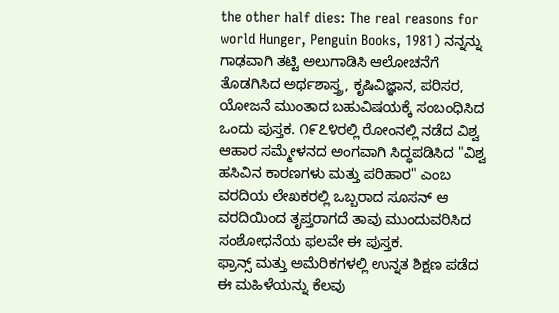the other half dies: The real reasons for world Hunger, Penguin Books, 1981) ನನ್ನನ್ನು ಗಾಢವಾಗಿ ತಟ್ಟಿ ಅಲುಗಾಡಿಸಿ ಆಲೋಚನೆಗೆ ತೊಡಗಿಸಿದ ಅರ್ಥಶಾಸ್ತ್ರ, ಕೃಷಿವಿಜ್ಞಾನ, ಪರಿಸರ, ಯೋಜನೆ ಮುಂತಾದ ಬಹುವಿಷಯಕ್ಕೆ ಸಂಬಂಧಿಸಿದ ಒಂದು ಪುಸ್ತಕ. ೧೯೭೪ರಲ್ಲಿ ರೋಂನಲ್ಲಿ ನಡೆದ ವಿಶ್ವ ಆಹಾರ ಸಮ್ಮೇಳನದ ಅಂಗವಾಗಿ ಸಿದ್ಧಪಡಿಸಿದ "ವಿಶ್ವ ಹಸಿವಿನ ಕಾರಣಗಳು ಮತ್ತು ಪರಿಹಾರ" ಎಂಬ ವರದಿಯ ಲೇಖಕರಲ್ಲಿ ಒಬ್ಬರಾದ ಸೂಸನ್ ಆ ವರದಿಯಿಂದ ತೃಪ್ತರಾಗದೆ ತಾವು ಮುಂದುವರಿಸಿದ ಸಂಶೋಧನೆಯ ಫಲವೇ ಈ ಪುಸ್ತಕ.
ಫ್ರಾನ್ಸ್ ಮತ್ತು ಅಮೆರಿಕಗಳಲ್ಲಿ ಉನ್ನತ ಶಿಕ್ಷಣ ಪಡೆದ ಈ ಮಹಿಳೆಯನ್ನು ಕೆಲವು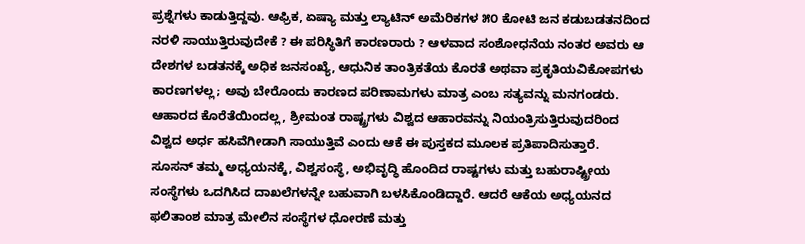ಪ್ರಶ್ನೆಗಳು ಕಾಡುತ್ತಿದ್ದವು. ಆಫ್ರಿಕ, ಏಷ್ಯಾ ಮತ್ತು ಲ್ಯಾಟಿನ್ ಅಮೆರಿಕಗಳ ೫೦ ಕೋಟಿ ಜನ ಕಡುಬಡತನದಿಂದ ನರಳಿ ಸಾಯುತ್ತಿರುವುದೇಕೆ ? ಈ ಪರಿಸ್ಥಿತಿಗೆ ಕಾರಣರಾರು ? ಆಳವಾದ ಸಂಶೋಧನೆಯ ನಂತರ ಅವರು ಆ ದೇಶಗಳ ಬಡತನಕ್ಕೆ ಅಧಿಕ ಜನಸಂಖ್ಯೆ, ಆಧುನಿಕ ತಾಂತ್ರಿಕತೆಯ ಕೊರತೆ ಅಥವಾ ಪ್ರಕೃತಿಯವಿಕೋಪಗಳು ಕಾರಣಗಳಲ್ಲ; ಅವು ಬೇರೊಂದು ಕಾರಣದ ಪರಿಣಾಮಗಳು ಮಾತ್ರ ಎಂಬ ಸತ್ಯವನ್ನು ಮನಗಂಡರು. ಆಹಾರದ ಕೊರೆತೆಯಿಂದಲ್ಲ, ಶ್ರೀಮಂತ ರಾಷ್ಟ್ರಗಳು ವಿಶ್ವದ ಆಹಾರವನ್ನು ನಿಯಂತ್ರಿಸುತ್ತಿರುವುದರಿಂದ ವಿಶ್ವದ ಅರ್ಧ ಹಸಿವೆಗೀಡಾಗಿ ಸಾಯುತ್ತಿವೆ ಎಂದು ಆಕೆ ಈ ಪುಸ್ತಕದ ಮೂಲಕ ಪ್ರತಿಪಾದಿಸುತ್ತಾರೆ.
ಸೂಸನ್ ತಮ್ಮ ಅಧ್ಯಯನಕ್ಕೆ, ವಿಶ್ವಸಂಸ್ಥೆ, ಅಭಿವೃದ್ಧಿ ಹೊಂದಿದ ರಾಷ್ಟಗಳು ಮತ್ತು ಬಹುರಾಷ್ಟ್ರೀಯ ಸಂಸ್ಥೆಗಳು ಒದಗಿಸಿದ ದಾಖಲೆಗಳನ್ನೇ ಬಹುವಾಗಿ ಬಳಸಿಕೊಂಡಿದ್ದಾರೆ. ಆದರೆ ಆಕೆಯ ಅಧ್ಯಯನದ ಫಲಿತಾಂಶ ಮಾತ್ರ ಮೇಲಿನ ಸಂಸ್ಥೆಗಳ ಧೋರಣೆ ಮತ್ತು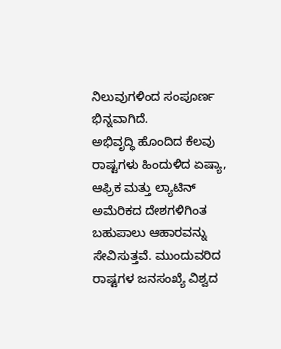ನಿಲುವುಗಳಿಂದ ಸಂಪೂರ್ಣ ಭಿನ್ನವಾಗಿದೆ.
ಅಭಿವೃದ್ಧಿ ಹೊಂದಿದ ಕೆಲವು ರಾಷ್ಟಗಳು ಹಿಂದುಳಿದ ಏಷ್ಯಾ, ಆಫ್ರಿಕ ಮತ್ತು ಲ್ಯಾಟಿನ್ ಅಮೆರಿಕದ ದೇಶಗಳಿಗಿಂತ ಬಹುಪಾಲು ಆಹಾರವನ್ನು ಸೇವಿಸುತ್ತವೆ. ಮುಂದುವರಿದ ರಾಷ್ಟಗಳ ಜನಸಂಖ್ಯೆ ವಿಶ್ವದ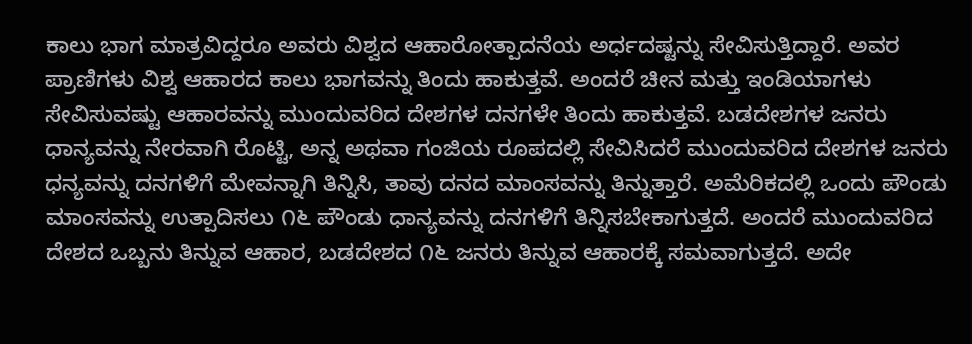ಕಾಲು ಭಾಗ ಮಾತ್ರವಿದ್ದರೂ ಅವರು ವಿಶ್ವದ ಆಹಾರೋತ್ಪಾದನೆಯ ಅರ್ಧದಷ್ಟನ್ನು ಸೇವಿಸುತ್ತಿದ್ದಾರೆ. ಅವರ ಪ್ರಾಣಿಗಳು ವಿಶ್ವ ಆಹಾರದ ಕಾಲು ಭಾಗವನ್ನು ತಿಂದು ಹಾಕುತ್ತವೆ. ಅಂದರೆ ಚೀನ ಮತ್ತು ಇಂಡಿಯಾಗಳು ಸೇವಿಸುವಷ್ಟು ಆಹಾರವನ್ನು ಮುಂದುವರಿದ ದೇಶಗಳ ದನಗಳೇ ತಿಂದು ಹಾಕುತ್ತವೆ. ಬಡದೇಶಗಳ ಜನರು ಧಾನ್ಯವನ್ನು ನೇರವಾಗಿ ರೊಟ್ಟಿ, ಅನ್ನ ಅಥವಾ ಗಂಜಿಯ ರೂಪದಲ್ಲಿ ಸೇವಿಸಿದರೆ ಮುಂದುವರಿದ ದೇಶಗಳ ಜನರು ಧನ್ಯವನ್ನು ದನಗಳಿಗೆ ಮೇವನ್ನಾಗಿ ತಿನ್ನಿಸಿ, ತಾವು ದನದ ಮಾಂಸವನ್ನು ತಿನ್ನುತ್ತಾರೆ. ಅಮೆರಿಕದಲ್ಲಿ ಒಂದು ಪೌಂಡು ಮಾಂಸವನ್ನು ಉತ್ಪಾದಿಸಲು ೧೬ ಪೌಂಡು ಧಾನ್ಯವನ್ನು ದನಗಳಿಗೆ ತಿನ್ನಿಸಬೇಕಾಗುತ್ತದೆ. ಅಂದರೆ ಮುಂದುವರಿದ ದೇಶದ ಒಬ್ಬನು ತಿನ್ನುವ ಆಹಾರ, ಬಡದೇಶದ ೧೬ ಜನರು ತಿನ್ನುವ ಆಹಾರಕ್ಕೆ ಸಮವಾಗುತ್ತದೆ. ಅದೇ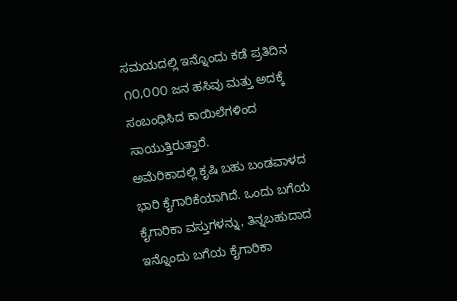ಸಮಯದಲ್ಲಿ ಇನ್ನೊಂದು ಕಡೆ ಪ್ರತಿದಿನ ೧೦,೦೦೦ ಜನ ಹಸಿವು ಮತ್ತು ಅದಕ್ಕೆ ಸಂಬಂಧಿಸಿದ ಕಾಯಿಲೆಗಳಿಂದ ಸಾಯುತ್ತಿರುತ್ತಾರೆ.
ಅಮೆರಿಕಾದಲ್ಲಿ ಕೃಷಿ ಬಹು ಬಂಡವಾಳದ ಭಾರಿ ಕೈಗಾರಿಕೆಯಾಗಿದೆ. ಒಂದು ಬಗೆಯ ಕೈಗಾರಿಕಾ ವಸ್ತುಗಳನ್ನು, ತಿನ್ನಬಹುದಾದ ಇನ್ನೊಂದು ಬಗೆಯ ಕೈಗಾರಿಕಾ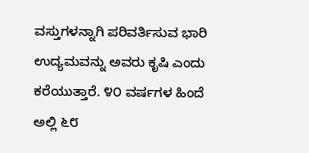ವಸ್ತುಗಳನ್ನಾಗಿ ಪರಿವರ್ತಿಸುವ ಭಾರಿ ಉದ್ಯಮವನ್ನು ಅವರು ಕೃಷಿ ಎಂದು ಕರೆಯುತ್ತಾರೆ. ೪೦ ವರ್ಷಗಳ ಹಿಂದೆ ಅಲ್ಲಿ ೬೮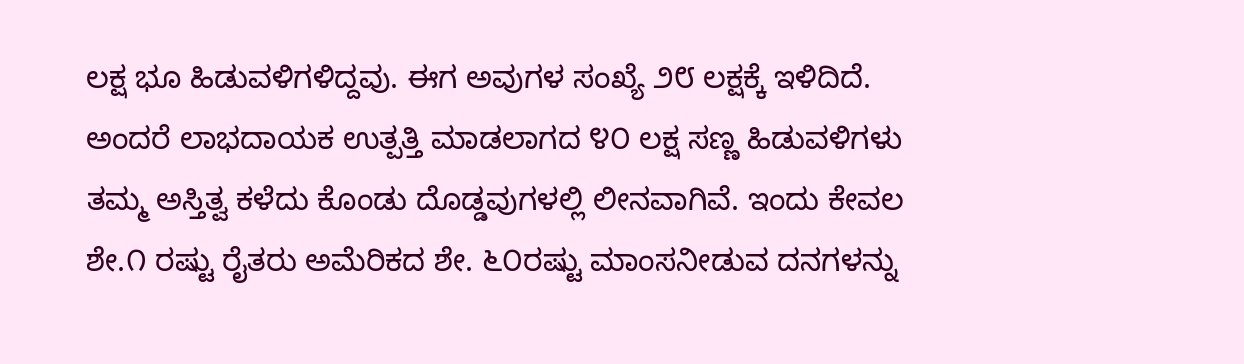ಲಕ್ಷ ಭೂ ಹಿಡುವಳಿಗಳಿದ್ದವು. ಈಗ ಅವುಗಳ ಸಂಖ್ಯೆ ೨೮ ಲಕ್ಷಕ್ಕೆ ಇಳಿದಿದೆ. ಅಂದರೆ ಲಾಭದಾಯಕ ಉತ್ಪತ್ತಿ ಮಾಡಲಾಗದ ೪೦ ಲಕ್ಷ ಸಣ್ಣ ಹಿಡುವಳಿಗಳು ತಮ್ಮ ಅಸ್ತಿತ್ವ ಕಳೆದು ಕೊಂಡು ದೊಡ್ಡವುಗಳಲ್ಲಿ ಲೀನವಾಗಿವೆ. ಇಂದು ಕೇವಲ ಶೇ.೧ ರಷ್ಟು ರೈತರು ಅಮೆರಿಕದ ಶೇ. ೬೦ರಷ್ಟು ಮಾಂಸನೀಡುವ ದನಗಳನ್ನು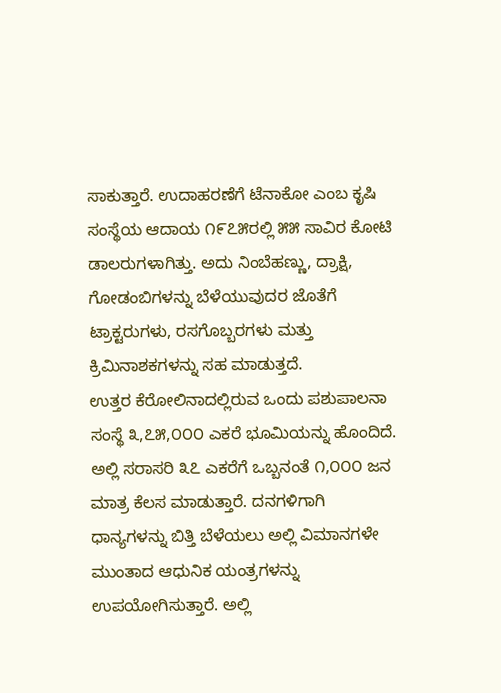ಸಾಕುತ್ತಾರೆ. ಉದಾಹರಣೆಗೆ ಟೆನಾಕೋ ಎಂಬ ಕೃಷಿ ಸಂಸ್ಥೆಯ ಆದಾಯ ೧೯೭೫ರಲ್ಲಿ ೫೫ ಸಾವಿರ ಕೋಟಿ ಡಾಲರುಗಳಾಗಿತ್ತು. ಅದು ನಿಂಬೆಹಣ್ಣು, ದ್ರಾಕ್ಷಿ, ಗೋಡಂಬಿಗಳನ್ನು ಬೆಳೆಯುವುದರ ಜೊತೆಗೆ ಟ್ರಾಕ್ಟರುಗಳು, ರಸಗೊಬ್ಬರಗಳು ಮತ್ತು ಕ್ರಿಮಿನಾಶಕಗಳನ್ನು ಸಹ ಮಾಡುತ್ತದೆ.
ಉತ್ತರ ಕೆರೋಲಿನಾದಲ್ಲಿರುವ ಒಂದು ಪಶುಪಾಲನಾ ಸಂಸ್ಥೆ ೩,೭೫,೦೦೦ ಎಕರೆ ಭೂಮಿಯನ್ನು ಹೊಂದಿದೆ. ಅಲ್ಲಿ ಸರಾಸರಿ ೩೭ ಎಕರೆಗೆ ಒಬ್ಬನಂತೆ ೧,೦೦೦ ಜನ ಮಾತ್ರ ಕೆಲಸ ಮಾಡುತ್ತಾರೆ. ದನಗಳಿಗಾಗಿ ಧಾನ್ಯಗಳನ್ನು ಬಿತ್ತಿ ಬೆಳೆಯಲು ಅಲ್ಲಿ ವಿಮಾನಗಳೇ ಮುಂತಾದ ಆಧುನಿಕ ಯಂತ್ರಗಳನ್ನು ಉಪಯೋಗಿಸುತ್ತಾರೆ. ಅಲ್ಲಿ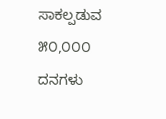ಸಾಕಲ್ಪಡುವ ೫೦,೦೦೦ ದನಗಳು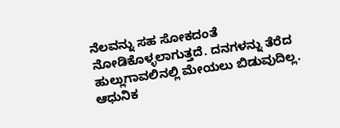ನೆಲವನ್ನು ಸಹ ಸೋಕದಂತೆ ನೋಡಿಕೊಳ್ಳಲಾಗುತ್ತದೆ. ದನಗಳನ್ನು ತೆರೆದ ಹುಲ್ಲುಗಾವಲಿನಲ್ಲಿ ಮೇಯಲು ಬಿಡುವುದಿಲ್ಲ. ಆಧುನಿಕ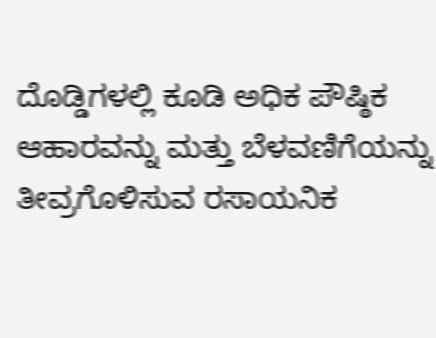ದೊಡ್ಡಿಗಳಲ್ಲಿ ಕೂಡಿ ಅಧಿಕ ಪೌಷ್ಠಿಕ ಆಹಾರವನ್ನು ಮತ್ತು ಬೆಳವಣಿಗೆಯನ್ನು ತೀವ್ರಗೊಳಿಸುವ ರಸಾಯನಿಕ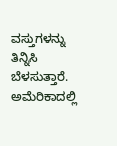ವಸ್ತುಗಳನ್ನು ತಿನ್ನಿಸಿ ಬೆಳಸುತ್ತಾರೆ. ಅಮೆರಿಕಾದಲ್ಲಿ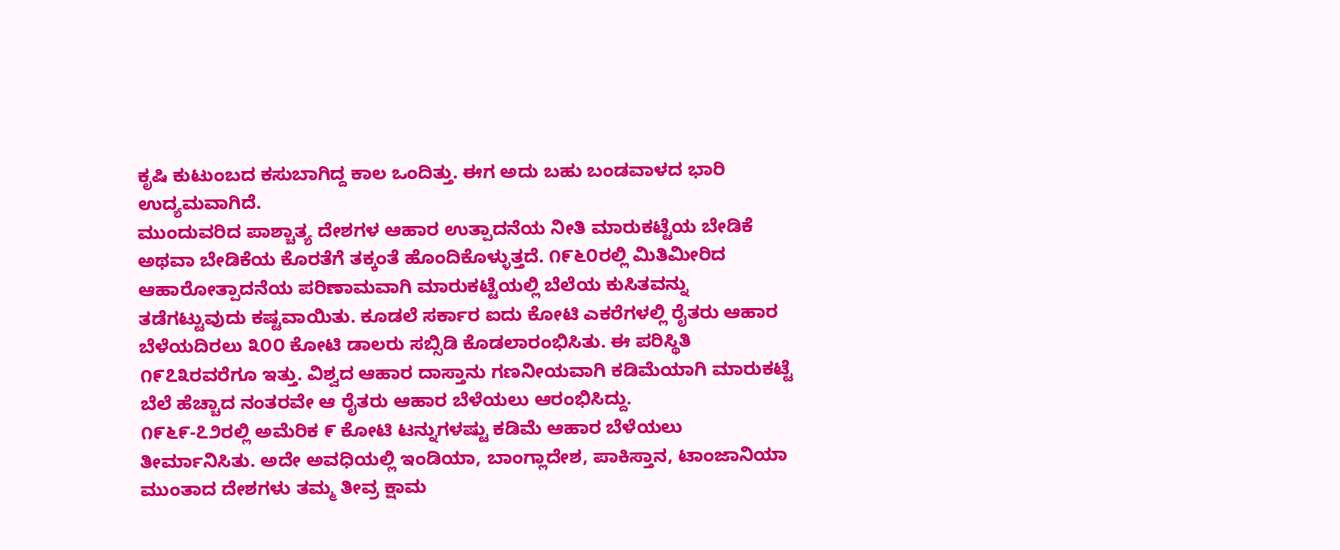ಕೃಷಿ ಕುಟುಂಬದ ಕಸುಬಾಗಿದ್ದ ಕಾಲ ಒಂದಿತ್ತು. ಈಗ ಅದು ಬಹು ಬಂಡವಾಳದ ಭಾರಿ ಉದ್ಯಮವಾಗಿದೆ.
ಮುಂದುವರಿದ ಪಾಶ್ಚಾತ್ಯ ದೇಶಗಳ ಆಹಾರ ಉತ್ಪಾದನೆಯ ನೀತಿ ಮಾರುಕಟ್ಟೆಯ ಬೇಡಿಕೆ ಅಥವಾ ಬೇಡಿಕೆಯ ಕೊರತೆಗೆ ತಕ್ಕಂತೆ ಹೊಂದಿಕೊಳ್ಳುತ್ತದೆ. ೧೯೬೦ರಲ್ಲಿ ಮಿತಿಮೀರಿದ ಆಹಾರೋತ್ಪಾದನೆಯ ಪರಿಣಾಮವಾಗಿ ಮಾರುಕಟ್ಟೆಯಲ್ಲಿ ಬೆಲೆಯ ಕುಸಿತವನ್ನು ತಡೆಗಟ್ಟುವುದು ಕಷ್ಟವಾಯಿತು. ಕೂಡಲೆ ಸರ್ಕಾರ ಐದು ಕೋಟಿ ಎಕರೆಗಳಲ್ಲಿ ರೈತರು ಆಹಾರ ಬೆಳೆಯದಿರಲು ೩೦೦ ಕೋಟಿ ಡಾಲರು ಸಬ್ಸಿಡಿ ಕೊಡಲಾರಂಭಿಸಿತು. ಈ ಪರಿಸ್ಥಿತಿ ೧೯೭೩ರವರೆಗೂ ಇತ್ತು. ವಿಶ್ವದ ಆಹಾರ ದಾಸ್ತಾನು ಗಣನೀಯವಾಗಿ ಕಡಿಮೆಯಾಗಿ ಮಾರುಕಟ್ಟೆ ಬೆಲೆ ಹೆಚ್ಚಾದ ನಂತರವೇ ಆ ರೈತರು ಆಹಾರ ಬೆಳೆಯಲು ಆರಂಭಿಸಿದ್ದು.
೧೯೬೯-೭೨ರಲ್ಲಿ ಅಮೆರಿಕ ೯ ಕೋಟಿ ಟನ್ನುಗಳಷ್ಟು ಕಡಿಮೆ ಆಹಾರ ಬೆಳೆಯಲು ತೀರ್ಮಾನಿಸಿತು. ಅದೇ ಅವಧಿಯಲ್ಲಿ ಇಂಡಿಯಾ, ಬಾಂಗ್ಲಾದೇಶ, ಪಾಕಿಸ್ತಾನ, ಟಾಂಜಾನಿಯಾ ಮುಂತಾದ ದೇಶಗಳು ತಮ್ಮ ತೀವ್ರ ಕ್ಷಾಮ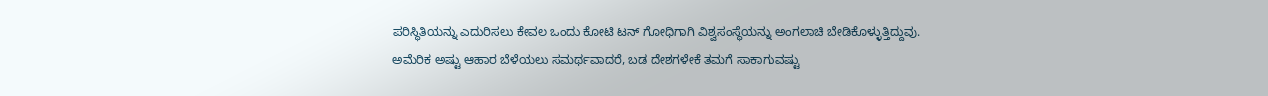ಪರಿಸ್ಥಿತಿಯನ್ನು ಎದುರಿಸಲು ಕೇವಲ ಒಂದು ಕೋಟಿ ಟನ್ ಗೋಧಿಗಾಗಿ ವಿಶ್ವಸಂಸ್ಥೆಯನ್ನು ಅಂಗಲಾಚಿ ಬೇಡಿಕೊಳ್ಳುತ್ತಿದ್ದುವು.
ಅಮೆರಿಕ ಅಷ್ಟು ಆಹಾರ ಬೆಳೆಯಲು ಸಮರ್ಥವಾದರೆ, ಬಡ ದೇಶಗಳೇಕೆ ತಮಗೆ ಸಾಕಾಗುವಷ್ಟು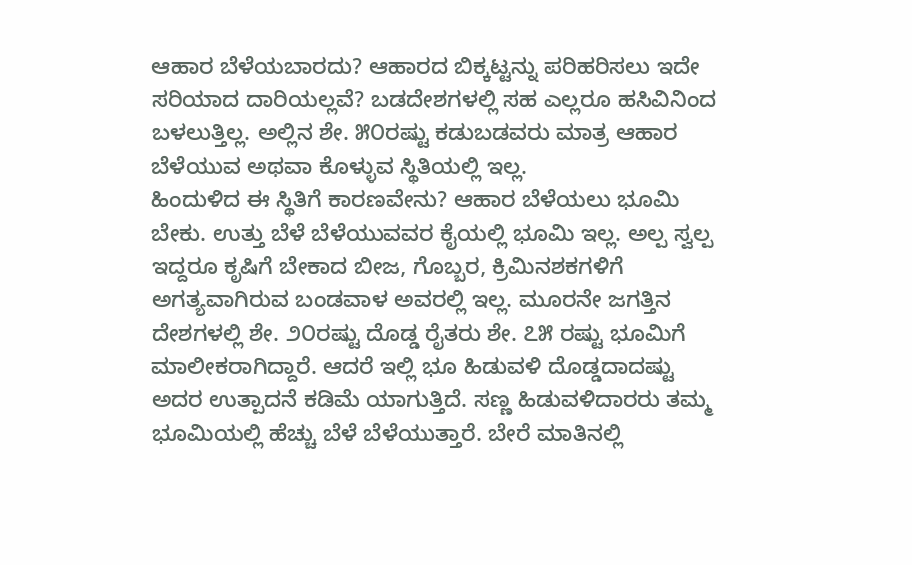ಆಹಾರ ಬೆಳೆಯಬಾರದು? ಆಹಾರದ ಬಿಕ್ಕಟ್ಟನ್ನು ಪರಿಹರಿಸಲು ಇದೇ ಸರಿಯಾದ ದಾರಿಯಲ್ಲವೆ? ಬಡದೇಶಗಳಲ್ಲಿ ಸಹ ಎಲ್ಲರೂ ಹಸಿವಿನಿಂದ ಬಳಲುತ್ತಿಲ್ಲ. ಅಲ್ಲಿನ ಶೇ. ೫೦ರಷ್ಟು ಕಡುಬಡವರು ಮಾತ್ರ ಆಹಾರ ಬೆಳೆಯುವ ಅಥವಾ ಕೊಳ್ಳುವ ಸ್ಥಿತಿಯಲ್ಲಿ ಇಲ್ಲ.
ಹಿಂದುಳಿದ ಈ ಸ್ಥಿತಿಗೆ ಕಾರಣವೇನು? ಆಹಾರ ಬೆಳೆಯಲು ಭೂಮಿ ಬೇಕು. ಉತ್ತು ಬೆಳೆ ಬೆಳೆಯುವವರ ಕೈಯಲ್ಲಿ ಭೂಮಿ ಇಲ್ಲ. ಅಲ್ಪ ಸ್ವಲ್ಪ ಇದ್ದರೂ ಕೃಷಿಗೆ ಬೇಕಾದ ಬೀಜ, ಗೊಬ್ಬರ, ಕ್ರಿಮಿನಶಕಗಳಿಗೆ ಅಗತ್ಯವಾಗಿರುವ ಬಂಡವಾಳ ಅವರಲ್ಲಿ ಇಲ್ಲ. ಮೂರನೇ ಜಗತ್ತಿನ ದೇಶಗಳಲ್ಲಿ ಶೇ. ೨೦ರಷ್ಟು ದೊಡ್ಡ ರೈತರು ಶೇ. ೭೫ ರಷ್ಟು ಭೂಮಿಗೆ ಮಾಲೀಕರಾಗಿದ್ದಾರೆ. ಆದರೆ ಇಲ್ಲಿ ಭೂ ಹಿಡುವಳಿ ದೊಡ್ಡದಾದಷ್ಟು ಅದರ ಉತ್ಪಾದನೆ ಕಡಿಮೆ ಯಾಗುತ್ತಿದೆ. ಸಣ್ಣ ಹಿಡುವಳಿದಾರರು ತಮ್ಮ ಭೂಮಿಯಲ್ಲಿ ಹೆಚ್ಚು ಬೆಳೆ ಬೆಳೆಯುತ್ತಾರೆ. ಬೇರೆ ಮಾತಿನಲ್ಲಿ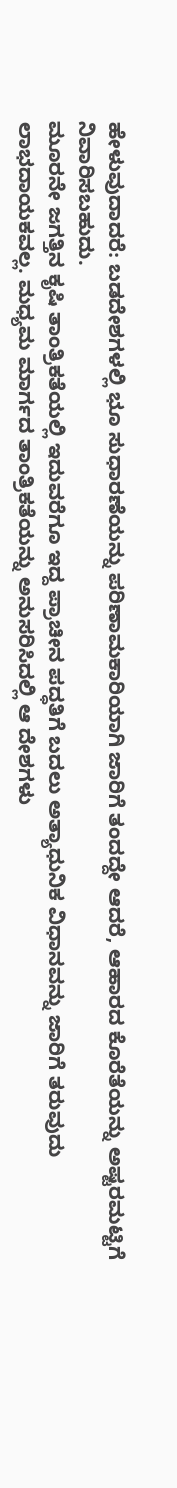ಹೇಳುವುದಾದರೆ: ಬಡದೇಶಗಳಲ್ಲಿ ಭೂ ಸುಧಾರಣೆಯನ್ನು ಪರಿಣಾಮಕಾರಿಯಾಗಿ ಜಾರಿಗೆ ತಂದದ್ದೇ ಆದರೆ, ಆಹಾರದ ಕೊರೆತೆಯನ್ನು ಅಷ್ಟರಮಟ್ಟಿಗೆ ನಿವಾರಿಸಬಹುದು.
ಮೂರನೇ ಜಗತ್ತಿನ ಕೃಷಿ ತಾಂತ್ರಿಕತೆಯಲ್ಲಿ ಇದುವರೆಗೂ ಇದ್ದ ಪ್ರಾಚೀನ ಪದ್ಧತಿಗೆ ಬದಲು ಅತ್ಯಾಧುನಿಕ ವಿಧಾನವನ್ನು ಜಾರಿಗೆ ತರುವುದು ಲಾಭದಾಯಕವಲ್ಲ. ಮಧ್ಯಮ ಮಾರ್ಗದ ತಾಂತ್ರಿಕತೆಯನ್ನು ಅನುಸರಿಸಿದಲ್ಲಿ ಆ ದೇಶಗಳು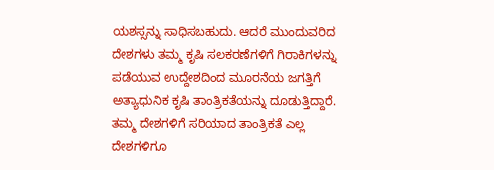ಯಶಸ್ಸನ್ನು ಸಾಧಿಸಬಹುದು. ಆದರೆ ಮುಂದುವರಿದ ದೇಶಗಳು ತಮ್ಮ ಕೃಷಿ ಸಲಕರಣೆಗಳಿಗೆ ಗಿರಾಕಿಗಳನ್ನು ಪಡೆಯುವ ಉದ್ದೇಶದಿಂದ ಮೂರನೆಯ ಜಗತ್ತಿಗೆ ಅತ್ಯಾಧುನಿಕ ಕೃಷಿ ತಾಂತ್ರಿಕತೆಯನ್ನು ದೂಡುತ್ತಿದ್ದಾರೆ. ತಮ್ಮ ದೇಶಗಳಿಗೆ ಸರಿಯಾದ ತಾಂತ್ರಿಕತೆ ಎಲ್ಲ ದೇಶಗಳಿಗೂ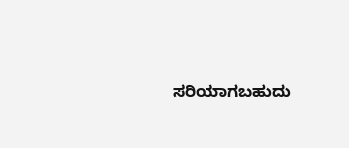ಸರಿಯಾಗಬಹುದು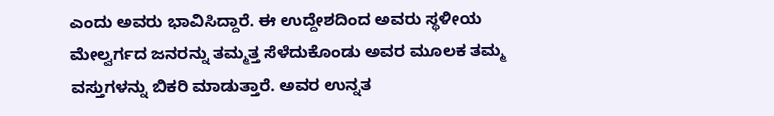ಎಂದು ಅವರು ಭಾವಿಸಿದ್ದಾರೆ. ಈ ಉದ್ದೇಶದಿಂದ ಅವರು ಸ್ಥಳೀಯ ಮೇಲ್ವರ್ಗದ ಜನರನ್ನು ತಮ್ಮತ್ತ ಸೆಳೆದುಕೊಂಡು ಅವರ ಮೂಲಕ ತಮ್ಮ ವಸ್ತುಗಳನ್ನು ಬಿಕರಿ ಮಾಡುತ್ತಾರೆ. ಅವರ ಉನ್ನತ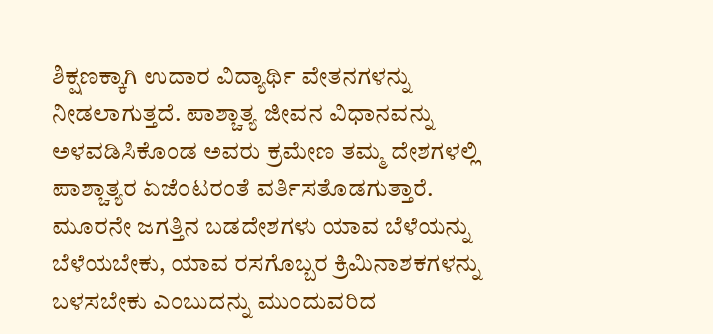ಶಿಕ್ಷಣಕ್ಕಾಗಿ ಉದಾರ ವಿದ್ಯಾರ್ಥಿ ವೇತನಗಳನ್ನು ನೀಡಲಾಗುತ್ತದೆ. ಪಾಶ್ಚಾತ್ಯ ಜೀವನ ವಿಧಾನವನ್ನು ಅಳವಡಿಸಿಕೊಂಡ ಅವರು ಕ್ರಮೇಣ ತಮ್ಮ ದೇಶಗಳಲ್ಲಿ ಪಾಶ್ಚಾತ್ಯರ ಏಜೆಂಟರಂತೆ ವರ್ತಿಸತೊಡಗುತ್ತಾರೆ.
ಮೂರನೇ ಜಗತ್ತಿನ ಬಡದೇಶಗಳು ಯಾವ ಬೆಳೆಯನ್ನು ಬೆಳೆಯಬೇಕು, ಯಾವ ರಸಗೊಬ್ಬರ ಕ್ರಿಮಿನಾಶಕಗಳನ್ನು ಬಳಸಬೇಕು ಎಂಬುದನ್ನು ಮುಂದುವರಿದ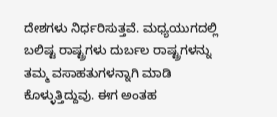ದೇಶಗಳು ನಿರ್ಧರಿಸುತ್ತವೆ. ಮಧ್ಯಯುಗದಲ್ಲಿ ಬಲಿಷ್ಟ ರಾಷ್ಟ್ರಗಳು ದುರ್ಬಲ ರಾಷ್ಟ್ರಗಳನ್ನು ತಮ್ಮ ವಸಾಹತುಗಳನ್ನಾಗಿ ಮಾಡಿ ಕೊಳ್ಳುತ್ತಿದ್ದುವು. ಈಗ ಅಂತಹ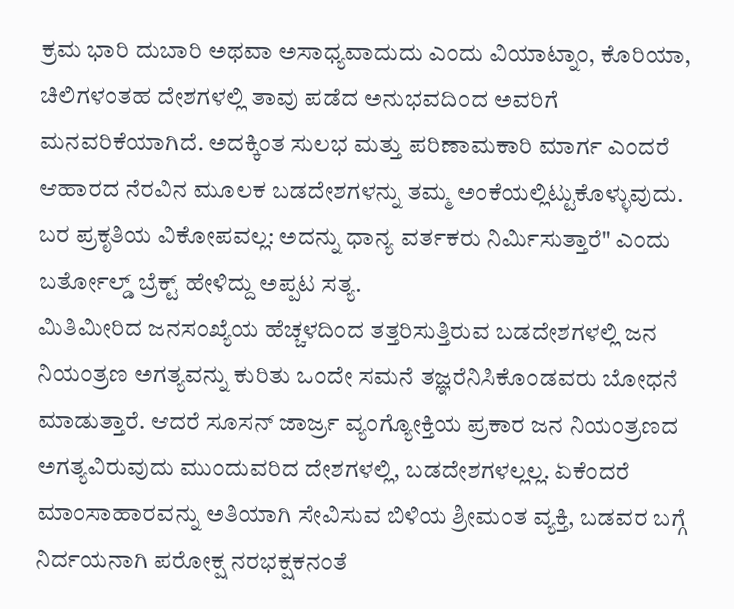ಕ್ರಮ ಭಾರಿ ದುಬಾರಿ ಅಥವಾ ಅಸಾಧ್ಯವಾದುದು ಎಂದು ವಿಯಾಟ್ನಾಂ, ಕೊರಿಯಾ, ಚಿಲಿಗಳಂತಹ ದೇಶಗಳಲ್ಲಿ ತಾವು ಪಡೆದ ಅನುಭವದಿಂದ ಅವರಿಗೆ ಮನವರಿಕೆಯಾಗಿದೆ. ಅದಕ್ಕಿಂತ ಸುಲಭ ಮತ್ತು ಪರಿಣಾಮಕಾರಿ ಮಾರ್ಗ ಎಂದರೆ ಆಹಾರದ ನೆರವಿನ ಮೂಲಕ ಬಡದೇಶಗಳನ್ನು ತಮ್ಮ ಅಂಕೆಯಲ್ಲಿಟ್ಟುಕೊಳ್ಳುವುದು. ಬರ ಪ್ರಕೃತಿಯ ವಿಕೋಪವಲ್ಲ: ಅದನ್ನು ಧಾನ್ಯ ವರ್ತಕರು ನಿರ್ಮಿಸುತ್ತಾರೆ" ಎಂದು ಬರ್ತೋಲ್ಡ್ ಬ್ರೆಕ್ಟ್ ಹೇಳಿದ್ದು ಅಪ್ಪಟ ಸತ್ಯ.
ಮಿತಿಮೀರಿದ ಜನಸಂಖ್ಯೆಯ ಹೆಚ್ಚಳದಿಂದ ತತ್ತರಿಸುತ್ತಿರುವ ಬಡದೇಶಗಳಲ್ಲಿ ಜನ ನಿಯಂತ್ರಣ ಅಗತ್ಯವನ್ನು ಕುರಿತು ಒಂದೇ ಸಮನೆ ತಜ್ಞರೆನಿಸಿಕೊಂಡವರು ಬೋಧನೆ ಮಾಡುತ್ತಾರೆ. ಆದರೆ ಸೂಸನ್ ಜಾರ್ಜ್ರ ವ್ಯಂಗ್ಯೋಕ್ತಿಯ ಪ್ರಕಾರ ಜನ ನಿಯಂತ್ರಣದ ಅಗತ್ಯವಿರುವುದು ಮುಂದುವರಿದ ದೇಶಗಳಲ್ಲಿ, ಬಡದೇಶಗಳಲ್ಲಲ್ಲ. ಏಕೆಂದರೆ ಮಾಂಸಾಹಾರವನ್ನು ಅತಿಯಾಗಿ ಸೇವಿಸುವ ಬಿಳಿಯ ಶ್ರೀಮಂತ ವ್ಯಕ್ತಿ, ಬಡವರ ಬಗ್ಗೆ ನಿರ್ದಯನಾಗಿ ಪರೋಕ್ಷ ನರಭಕ್ಷಕನಂತೆ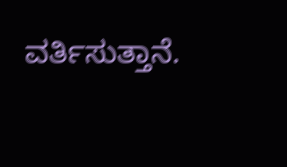ವರ್ತಿಸುತ್ತಾನೆ.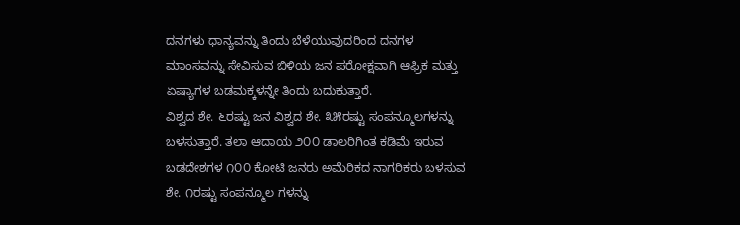ದನಗಳು ಧಾನ್ಯವನ್ನು ತಿಂದು ಬೆಳೆಯುವುದರಿಂದ ದನಗಳ ಮಾಂಸವನ್ನು ಸೇವಿಸುವ ಬಿಳಿಯ ಜನ ಪರೋಕ್ಷವಾಗಿ ಆಫ್ರಿಕ ಮತ್ತು ಏಷ್ಯಾಗಳ ಬಡಮಕ್ಕಳನ್ನೇ ತಿಂದು ಬದುಕುತ್ತಾರೆ.
ವಿಶ್ವದ ಶೇ. ೬ರಷ್ಟು ಜನ ವಿಶ್ವದ ಶೇ. ೩೫ರಷ್ಟು ಸಂಪನ್ಮೂಲಗಳನ್ನು ಬಳಸುತ್ತಾರೆ. ತಲಾ ಆದಾಯ ೨೦೦ ಡಾಲರಿಗಿಂತ ಕಡಿಮೆ ಇರುವ ಬಡದೇಶಗಳ ೧೦೦ ಕೋಟಿ ಜನರು ಅಮೆರಿಕದ ನಾಗರಿಕರು ಬಳಸುವ ಶೇ. ೧ರಷ್ಟು ಸಂಪನ್ಮೂಲ ಗಳನ್ನು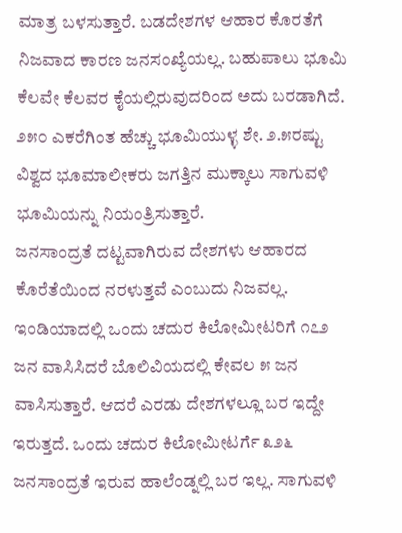ಮಾತ್ರ ಬಳಸುತ್ತಾರೆ. ಬಡದೇಶಗಳ ಆಹಾರ ಕೊರತೆಗೆ ನಿಜವಾದ ಕಾರಣ ಜನಸಂಖ್ಯೆಯಲ್ಲ. ಬಹುಪಾಲು ಭೂಮಿ ಕೆಲವೇ ಕೆಲವರ ಕೈಯಲ್ಲಿರುವುದರಿಂದ ಅದು ಬರಡಾಗಿದೆ. ೨೫೦ ಎಕರೆಗಿಂತ ಹೆಚ್ಚು ಭೂಮಿಯುಳ್ಳ ಶೇ. ೨.೫ರಷ್ಟು ವಿಶ್ವದ ಭೂಮಾಲೀಕರು ಜಗತ್ತಿನ ಮುಕ್ಕಾಲು ಸಾಗುವಳಿ ಭೂಮಿಯನ್ನು ನಿಯಂತ್ರಿಸುತ್ತಾರೆ.
ಜನಸಾಂದ್ರತೆ ದಟ್ಟವಾಗಿರುವ ದೇಶಗಳು ಆಹಾರದ ಕೊರೆತೆಯಿಂದ ನರಳುತ್ತವೆ ಎಂಬುದು ನಿಜವಲ್ಲ. ಇಂಡಿಯಾದಲ್ಲಿ ಒಂದು ಚದುರ ಕಿಲೋಮೀಟರಿಗೆ ೧೭೨ ಜನ ವಾಸಿಸಿದರೆ ಬೊಲಿವಿಯದಲ್ಲಿ ಕೇವಲ ೫ ಜನ ವಾಸಿಸುತ್ತಾರೆ. ಆದರೆ ಎರಡು ದೇಶಗಳಲ್ಲೂ ಬರ ಇದ್ದೇ ಇರುತ್ತದೆ. ಒಂದು ಚದುರ ಕಿಲೋಮೀಟರ್ಗೆ ೩೨೬ ಜನಸಾಂದ್ರತೆ ಇರುವ ಹಾಲೆಂಡ್ನಲ್ಲಿ ಬರ ಇಲ್ಲ. ಸಾಗುವಳಿ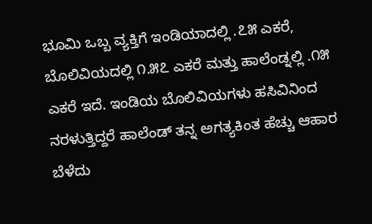ಭೂಮಿ ಒಬ್ಬ ವ್ಯಕ್ತಿಗೆ ಇಂಡಿಯಾದಲ್ಲಿ .೭೫ ಎಕರೆ, ಬೊಲಿವಿಯದಲ್ಲಿ ೧.೫೭ ಎಕರೆ ಮತ್ತು ಹಾಲೆಂಡ್ನಲ್ಲಿ .೧೫ ಎಕರೆ ಇದೆ. ಇಂಡಿಯ ಬೊಲಿವಿಯಗಳು ಹಸಿವಿನಿಂದ ನರಳುತ್ತಿದ್ದರೆ ಹಾಲೆಂಡ್ ತನ್ನ ಅಗತ್ಯಕಿಂತ ಹೆಚ್ಚು ಆಹಾರ ಬೆಳೆದು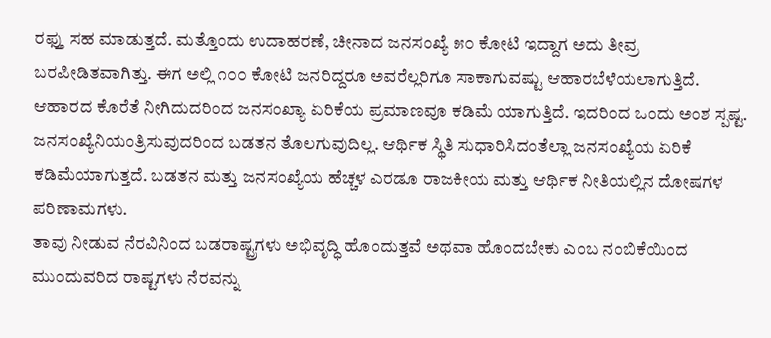ರಫ್ತು ಸಹ ಮಾಡುತ್ತದೆ. ಮತ್ತೊಂದು ಉದಾಹರಣೆ, ಚೀನಾದ ಜನಸಂಖ್ಯೆ ೫೦ ಕೋಟಿ ಇದ್ದಾಗ ಅದು ತೀವ್ರ ಬರಪೀಡಿತವಾಗಿತ್ತು. ಈಗ ಅಲ್ಲಿ ೧೦೦ ಕೋಟಿ ಜನರಿದ್ದರೂ ಅವರೆಲ್ಲರಿಗೂ ಸಾಕಾಗುವಷ್ಟು ಆಹಾರಬೆಳೆಯಲಾಗುತ್ತಿದೆ. ಆಹಾರದ ಕೊರೆತೆ ನೀಗಿದುದರಿಂದ ಜನಸಂಖ್ಯಾ ಏರಿಕೆಯ ಪ್ರಮಾಣವೂ ಕಡಿಮೆ ಯಾಗುತ್ತಿದೆ. ಇದರಿಂದ ಒಂದು ಅಂಶ ಸ್ಪಷ್ಟ. ಜನಸಂಖ್ಯೆನಿಯಂತ್ರಿಸುವುದರಿಂದ ಬಡತನ ತೊಲಗುವುದಿಲ್ಲ. ಆರ್ಥಿಕ ಸ್ಥಿತಿ ಸುಧಾರಿಸಿದಂತೆಲ್ಲಾ ಜನಸಂಖ್ಯೆಯ ಏರಿಕೆ ಕಡಿಮೆಯಾಗುತ್ತದೆ. ಬಡತನ ಮತ್ತು ಜನಸಂಖ್ಯೆಯ ಹೆಚ್ಚಳ ಎರಡೂ ರಾಜಕೀಯ ಮತ್ತು ಆರ್ಥಿಕ ನೀತಿಯಲ್ಲಿನ ದೋಷಗಳ ಪರಿಣಾಮಗಳು.
ತಾವು ನೀಡುವ ನೆರವಿನಿಂದ ಬಡರಾಷ್ಟ್ರಗಳು ಅಭಿವೃದ್ಧಿ ಹೊಂದುತ್ತವೆ ಅಥವಾ ಹೊಂದಬೇಕು ಎಂಬ ನಂಬಿಕೆಯಿಂದ ಮುಂದುವರಿದ ರಾಷ್ಟಗಳು ನೆರವನ್ನು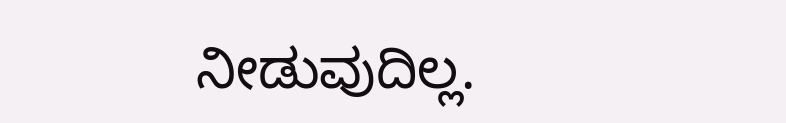ನೀಡುವುದಿಲ್ಲ.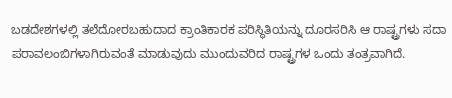ಬಡದೇಶಗಳಲ್ಲಿ ತಲೆದೋರಬಹುದಾದ ಕ್ರಾಂತಿಕಾರಕ ಪರಿಸ್ಥಿತಿಯನ್ನು ದೂರಸರಿಸಿ ಆ ರಾಷ್ಟ್ರಗಳು ಸದಾ ಪರಾವಲಂಬಿಗಳಾಗಿರುವಂತೆ ಮಾಡುವುದು ಮುಂದುವರಿದ ರಾಷ್ಟ್ರಗಳ ಒಂದು ತಂತ್ರವಾಗಿದೆ.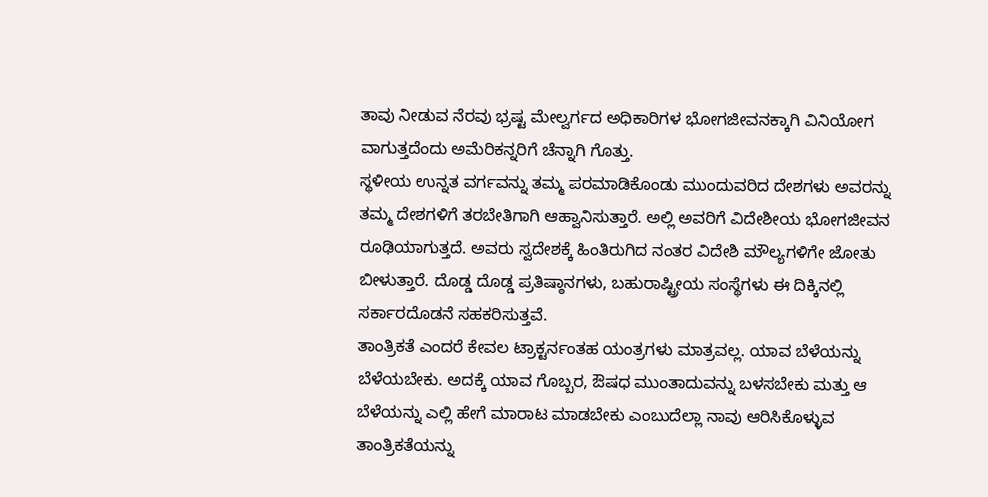ತಾವು ನೀಡುವ ನೆರವು ಭ್ರಷ್ಟ ಮೇಲ್ವರ್ಗದ ಅಧಿಕಾರಿಗಳ ಭೋಗಜೀವನಕ್ಕಾಗಿ ವಿನಿಯೋಗ ವಾಗುತ್ತದೆಂದು ಅಮೆರಿಕನ್ನರಿಗೆ ಚೆನ್ನಾಗಿ ಗೊತ್ತು.
ಸ್ಥಳೀಯ ಉನ್ನತ ವರ್ಗವನ್ನು ತಮ್ಮ ಪರಮಾಡಿಕೊಂಡು ಮುಂದುವರಿದ ದೇಶಗಳು ಅವರನ್ನು ತಮ್ಮ ದೇಶಗಳಿಗೆ ತರಬೇತಿಗಾಗಿ ಆಹ್ವಾನಿಸುತ್ತಾರೆ. ಅಲ್ಲಿ ಅವರಿಗೆ ವಿದೇಶೀಯ ಭೋಗಜೀವನ ರೂಢಿಯಾಗುತ್ತದೆ. ಅವರು ಸ್ವದೇಶಕ್ಕೆ ಹಿಂತಿರುಗಿದ ನಂತರ ವಿದೇಶಿ ಮೌಲ್ಯಗಳಿಗೇ ಜೋತು ಬೀಳುತ್ತಾರೆ. ದೊಡ್ಡ ದೊಡ್ಡ ಪ್ರತಿಷ್ಠಾನಗಳು, ಬಹುರಾಷ್ಟ್ರೀಯ ಸಂಸ್ಥೆಗಳು ಈ ದಿಕ್ಕಿನಲ್ಲಿ ಸರ್ಕಾರದೊಡನೆ ಸಹಕರಿಸುತ್ತವೆ.
ತಾಂತ್ರಿಕತೆ ಎಂದರೆ ಕೇವಲ ಟ್ರಾಕ್ಟರ್ನಂತಹ ಯಂತ್ರಗಳು ಮಾತ್ರವಲ್ಲ. ಯಾವ ಬೆಳೆಯನ್ನು ಬೆಳೆಯಬೇಕು. ಅದಕ್ಕೆ ಯಾವ ಗೊಬ್ಬರ, ಔಷಧ ಮುಂತಾದುವನ್ನು ಬಳಸಬೇಕು ಮತ್ತು ಆ ಬೆಳೆಯನ್ನು ಎಲ್ಲಿ ಹೇಗೆ ಮಾರಾಟ ಮಾಡಬೇಕು ಎಂಬುದೆಲ್ಲಾ ನಾವು ಆರಿಸಿಕೊಳ್ಳುವ ತಾಂತ್ರಿಕತೆಯನ್ನು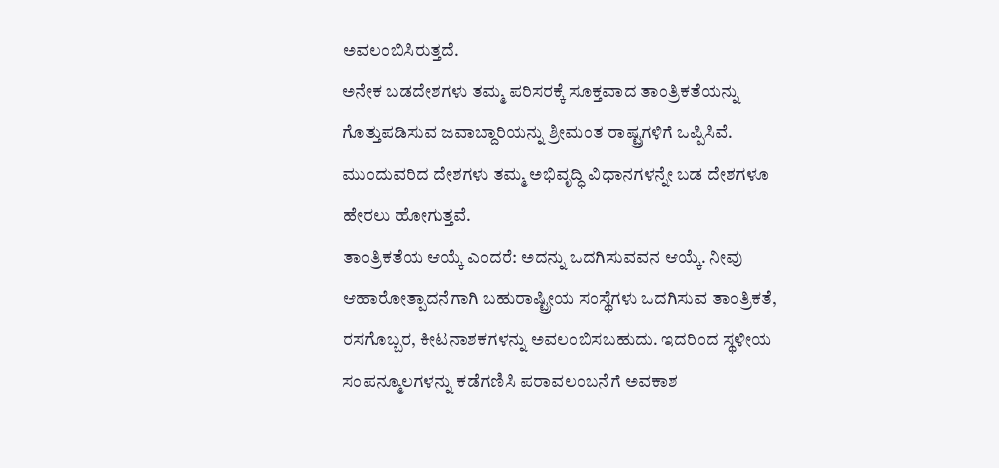ಅವಲಂಬಿಸಿರುತ್ತದೆ.
ಅನೇಕ ಬಡದೇಶಗಳು ತಮ್ಮ ಪರಿಸರಕ್ಕೆ ಸೂಕ್ತವಾದ ತಾಂತ್ರಿಕತೆಯನ್ನು ಗೊತ್ತುಪಡಿಸುವ ಜವಾಬ್ದಾರಿಯನ್ನು ಶ್ರೀಮಂತ ರಾಷ್ಟ್ರಗಳಿಗೆ ಒಪ್ಪಿಸಿವೆ. ಮುಂದುವರಿದ ದೇಶಗಳು ತಮ್ಮ ಅಭಿವೃದ್ಧಿ ವಿಧಾನಗಳನ್ನೇ ಬಡ ದೇಶಗಳೂ ಹೇರಲು ಹೋಗುತ್ತವೆ.
ತಾಂತ್ರಿಕತೆಯ ಆಯ್ಕೆ ಎಂದರೆ: ಅದನ್ನು ಒದಗಿಸುವವನ ಆಯ್ಕೆ. ನೀವು ಆಹಾರೋತ್ಪಾದನೆಗಾಗಿ ಬಹುರಾಷ್ಟ್ರೀಯ ಸಂಸ್ಥೆಗಳು ಒದಗಿಸುವ ತಾಂತ್ರಿಕತೆ, ರಸಗೊಬ್ಬರ, ಕೀಟನಾಶಕಗಳನ್ನು ಅವಲಂಬಿಸಬಹುದು. ಇದರಿಂದ ಸ್ಥಳೀಯ ಸಂಪನ್ಮೂಲಗಳನ್ನು ಕಡೆಗಣಿಸಿ ಪರಾವಲಂಬನೆಗೆ ಅವಕಾಶ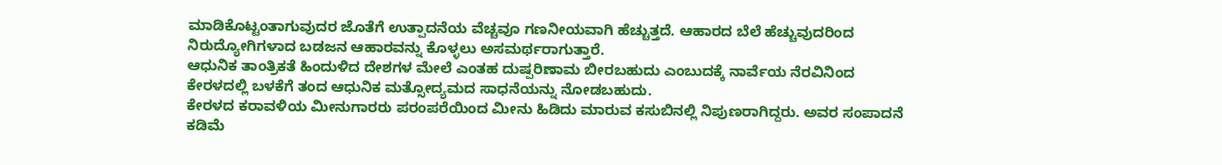ಮಾಡಿಕೊಟ್ಟಂತಾಗುವುದರ ಜೊತೆಗೆ ಉತ್ಪಾದನೆಯ ವೆಚ್ಚವೂ ಗಣನೀಯವಾಗಿ ಹೆಚ್ಚುತ್ತದೆ. ಆಹಾರದ ಬೆಲೆ ಹೆಚ್ಚುವುದರಿಂದ ನಿರುದ್ಯೋಗಿಗಳಾದ ಬಡಜನ ಆಹಾರವನ್ನು ಕೊಳ್ಳಲು ಅಸಮರ್ಥರಾಗುತ್ತಾರೆ.
ಆಧುನಿಕ ತಾಂತ್ರಿಕತೆ ಹಿಂದುಳಿದ ದೇಶಗಳ ಮೇಲೆ ಎಂತಹ ದುಷ್ಪರಿಣಾಮ ಬೀರಬಹುದು ಎಂಬುದಕ್ಕೆ ನಾರ್ವೆಯ ನೆರವಿನಿಂದ ಕೇರಳದಲ್ಲಿ ಬಳಕೆಗೆ ತಂದ ಆಧುನಿಕ ಮತ್ಸೋದ್ಯಮದ ಸಾಧನೆಯನ್ನು ನೋಡಬಹುದು.
ಕೇರಳದ ಕರಾವಳಿಯ ಮೀನುಗಾರರು ಪರಂಪರೆಯಿಂದ ಮೀನು ಹಿಡಿದು ಮಾರುವ ಕಸುಬಿನಲ್ಲಿ ನಿಪುಣರಾಗಿದ್ದರು. ಅವರ ಸಂಪಾದನೆ ಕಡಿಮೆ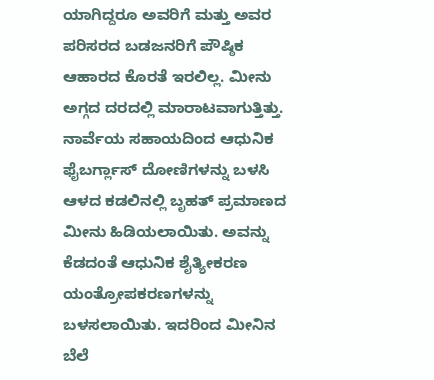ಯಾಗಿದ್ದರೂ ಅವರಿಗೆ ಮತ್ತು ಅವರ ಪರಿಸರದ ಬಡಜನರಿಗೆ ಪೌಷ್ಠಿಕ ಆಹಾರದ ಕೊರತೆ ಇರಲಿಲ್ಲ. ಮೀನು ಅಗ್ಗದ ದರದಲ್ಲಿ ಮಾರಾಟವಾಗುತ್ತಿತ್ತು. ನಾರ್ವೆಯ ಸಹಾಯದಿಂದ ಆಧುನಿಕ ಫೈಬರ್ಗ್ಲಾಸ್ ದೋಣಿಗಳನ್ನು ಬಳಸಿ ಆಳದ ಕಡಲಿನಲ್ಲಿ ಬೃಹತ್ ಪ್ರಮಾಣದ ಮೀನು ಹಿಡಿಯಲಾಯಿತು. ಅವನ್ನು ಕೆಡದಂತೆ ಆಧುನಿಕ ಶೈತ್ಯೀಕರಣ ಯಂತ್ರೋಪಕರಣಗಳನ್ನು ಬಳಸಲಾಯಿತು. ಇದರಿಂದ ಮೀನಿನ ಬೆಲೆ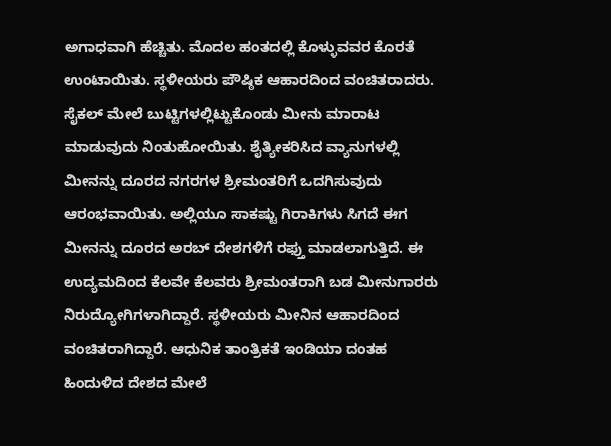ಅಗಾಧವಾಗಿ ಹೆಚ್ಚಿತು. ಮೊದಲ ಹಂತದಲ್ಲಿ ಕೊಳ್ಳುವವರ ಕೊರತೆ ಉಂಟಾಯಿತು. ಸ್ಥಳೀಯರು ಪೌಷ್ಠಿಕ ಆಹಾರದಿಂದ ವಂಚಿತರಾದರು. ಸೈಕಲ್ ಮೇಲೆ ಬುಟ್ಟಿಗಳಲ್ಲಿಟ್ಟುಕೊಂಡು ಮೀನು ಮಾರಾಟ ಮಾಡುವುದು ನಿಂತುಹೋಯಿತು. ಶೈತ್ಯೀಕರಿಸಿದ ವ್ಯಾನುಗಳಲ್ಲಿ ಮೀನನ್ನು ದೂರದ ನಗರಗಳ ಶ್ರೀಮಂತರಿಗೆ ಒದಗಿಸುವುದು ಆರಂಭವಾಯಿತು. ಅಲ್ಲಿಯೂ ಸಾಕಷ್ಟು ಗಿರಾಕಿಗಳು ಸಿಗದೆ ಈಗ ಮೀನನ್ನು ದೂರದ ಅರಬ್ ದೇಶಗಳಿಗೆ ರಫ್ತು ಮಾಡಲಾಗುತ್ತಿದೆ. ಈ ಉದ್ಯಮದಿಂದ ಕೆಲವೇ ಕೆಲವರು ಶ್ರೀಮಂತರಾಗಿ ಬಡ ಮೀನುಗಾರರು ನಿರುದ್ಯೋಗಿಗಳಾಗಿದ್ದಾರೆ. ಸ್ಥಳೀಯರು ಮೀನಿನ ಆಹಾರದಿಂದ ವಂಚಿತರಾಗಿದ್ದಾರೆ. ಆಧುನಿಕ ತಾಂತ್ರಿಕತೆ ಇಂಡಿಯಾ ದಂತಹ ಹಿಂದುಳಿದ ದೇಶದ ಮೇಲೆ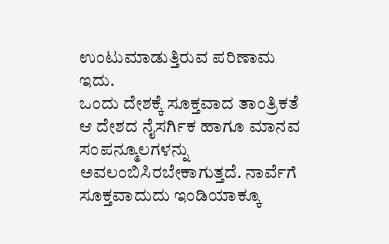ಉಂಟುಮಾಡುತ್ತಿರುವ ಪರಿಣಾಮ ಇದು.
ಒಂದು ದೇಶಕ್ಕೆ ಸೂಕ್ತವಾದ ತಾಂತ್ರಿಕತೆ ಆ ದೇಶದ ನೈಸರ್ಗಿಕ ಹಾಗೂ ಮಾನವ ಸಂಪನ್ಮೂಲಗಳನ್ನು ಅವಲಂಬಿಸಿರಬೇಕಾಗುತ್ತದೆ. ನಾರ್ವೆಗೆ ಸೂಕ್ತವಾದುದು ಇಂಡಿಯಾಕ್ಕೂ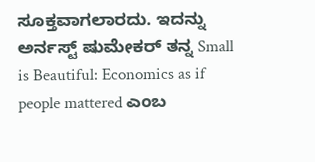ಸೂಕ್ತವಾಗಲಾರದು. ಇದನ್ನು ಅರ್ನಸ್ಟ್ ಷುಮೇಕರ್ ತನ್ನ Small is Beautiful: Economics as if people mattered ಎಂಬ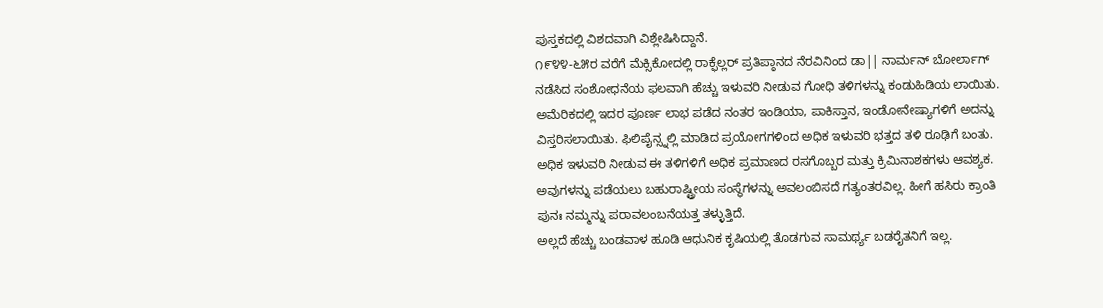ಪುಸ್ತಕದಲ್ಲಿ ವಿಶದವಾಗಿ ವಿಶ್ಲೇಷಿಸಿದ್ದಾನೆ.
೧೯೪೪-೬೫ರ ವರೆಗೆ ಮೆಕ್ಸಿಕೋದಲ್ಲಿ ರಾಕ್ಫೆಲ್ಲರ್ ಪ್ರತಿಪ್ಠಾನದ ನೆರವಿನಿಂದ ಡಾ|| ನಾರ್ಮನ್ ಬೋರ್ಲಾಗ್ ನಡೆಸಿದ ಸಂಶೋಧನೆಯ ಫಲವಾಗಿ ಹೆಚ್ಚು ಇಳುವರಿ ನೀಡುವ ಗೋಧಿ ತಳಿಗಳನ್ನು ಕಂಡುಹಿಡಿಯ ಲಾಯಿತು. ಅಮೆರಿಕದಲ್ಲಿ ಇದರ ಪೂರ್ಣ ಲಾಭ ಪಡೆದ ನಂತರ ಇಂಡಿಯಾ, ಪಾಕಿಸ್ತಾನ, ಇಂಡೋನೇಷ್ಯಾಗಳಿಗೆ ಅದನ್ನು ವಿಸ್ತರಿಸಲಾಯಿತು. ಫಿಲಿಪೈನ್ಸ್ನಲ್ಲಿ ಮಾಡಿದ ಪ್ರಯೋಗಗಳಿಂದ ಅಧಿಕ ಇಳುವರಿ ಭತ್ತದ ತಳಿ ರೂಢಿಗೆ ಬಂತು.
ಅಧಿಕ ಇಳುವರಿ ನೀಡುವ ಈ ತಳಿಗಳಿಗೆ ಅಧಿಕ ಪ್ರಮಾಣದ ರಸಗೊಬ್ಬರ ಮತ್ತು ಕ್ರಿಮಿನಾಶಕಗಳು ಆವಶ್ಯಕ. ಅವುಗಳನ್ನು ಪಡೆಯಲು ಬಹುರಾಷ್ಟ್ರೀಯ ಸಂಸ್ಥೆಗಳನ್ನು ಅವಲಂಬಿಸದೆ ಗತ್ಯಂತರವಿಲ್ಲ. ಹೀಗೆ ಹಸಿರು ಕ್ರಾಂತಿ ಪುನಃ ನಮ್ಮನ್ನು ಪರಾವಲಂಬನೆಯತ್ತ ತಳ್ಳುತ್ತಿದೆ.
ಅಲ್ಲದೆ ಹೆಚ್ಚು ಬಂಡವಾಳ ಹೂಡಿ ಆಧುನಿಕ ಕೃಷಿಯಲ್ಲಿ ತೊಡಗುವ ಸಾಮರ್ಥ್ಯ ಬಡರೈತನಿಗೆ ಇಲ್ಲ.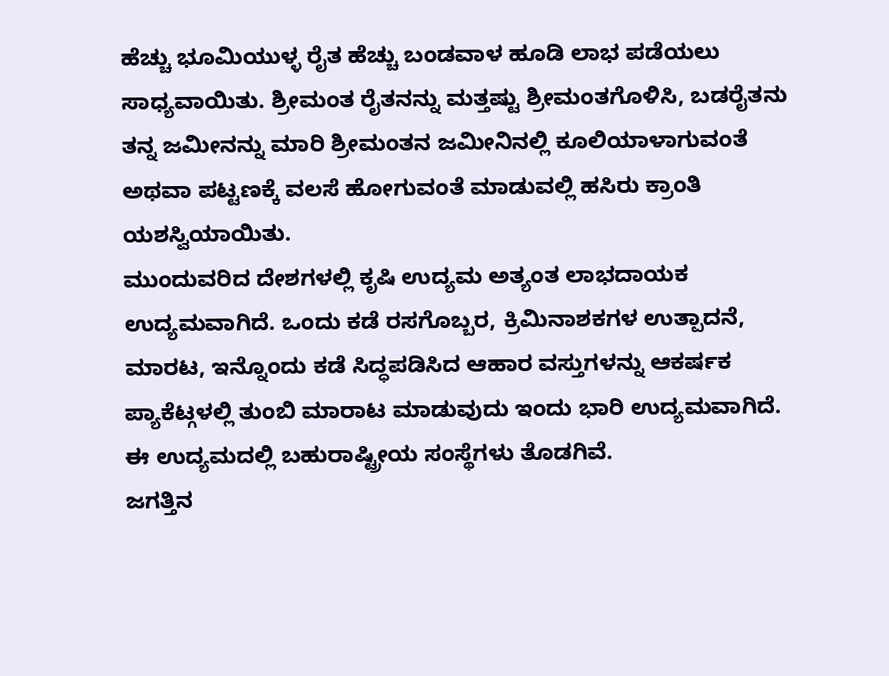ಹೆಚ್ಚು ಭೂಮಿಯುಳ್ಳ ರೈತ ಹೆಚ್ಚು ಬಂಡವಾಳ ಹೂಡಿ ಲಾಭ ಪಡೆಯಲು ಸಾಧ್ಯವಾಯಿತು. ಶ್ರೀಮಂತ ರೈತನನ್ನು ಮತ್ತಷ್ಟು ಶ್ರೀಮಂತಗೊಳಿಸಿ, ಬಡರೈತನು ತನ್ನ ಜಮೀನನ್ನು ಮಾರಿ ಶ್ರೀಮಂತನ ಜಮೀನಿನಲ್ಲಿ ಕೂಲಿಯಾಳಾಗುವಂತೆ ಅಥವಾ ಪಟ್ಟಣಕ್ಕೆ ವಲಸೆ ಹೋಗುವಂತೆ ಮಾಡುವಲ್ಲಿ ಹಸಿರು ಕ್ರಾಂತಿ ಯಶಸ್ವಿಯಾಯಿತು.
ಮುಂದುವರಿದ ದೇಶಗಳಲ್ಲಿ ಕೃಷಿ ಉದ್ಯಮ ಅತ್ಯಂತ ಲಾಭದಾಯಕ ಉದ್ಯಮವಾಗಿದೆ. ಒಂದು ಕಡೆ ರಸಗೊಬ್ಬರ, ಕ್ರಿಮಿನಾಶಕಗಳ ಉತ್ಪಾದನೆ, ಮಾರಟ, ಇನ್ನೊಂದು ಕಡೆ ಸಿದ್ಧಪಡಿಸಿದ ಆಹಾರ ವಸ್ತುಗಳನ್ನು ಆಕರ್ಷಕ ಪ್ಯಾಕೆಟ್ಗಳಲ್ಲಿ ತುಂಬಿ ಮಾರಾಟ ಮಾಡುವುದು ಇಂದು ಭಾರಿ ಉದ್ಯಮವಾಗಿದೆ. ಈ ಉದ್ಯಮದಲ್ಲಿ ಬಹುರಾಷ್ಟ್ರೀಯ ಸಂಸ್ಥೆಗಳು ತೊಡಗಿವೆ.
ಜಗತ್ತಿನ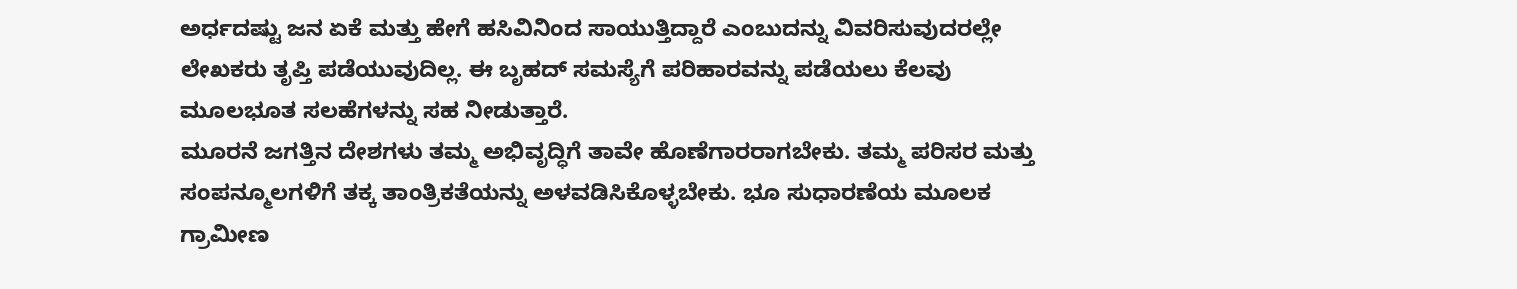ಅರ್ಧದಷ್ಟು ಜನ ಏಕೆ ಮತ್ತು ಹೇಗೆ ಹಸಿವಿನಿಂದ ಸಾಯುತ್ತಿದ್ದಾರೆ ಎಂಬುದನ್ನು ವಿವರಿಸುವುದರಲ್ಲೇ ಲೇಖಕರು ತೃಪ್ತಿ ಪಡೆಯುವುದಿಲ್ಲ. ಈ ಬೃಹದ್ ಸಮಸ್ಯೆಗೆ ಪರಿಹಾರವನ್ನು ಪಡೆಯಲು ಕೆಲವು ಮೂಲಭೂತ ಸಲಹೆಗಳನ್ನು ಸಹ ನೀಡುತ್ತಾರೆ.
ಮೂರನೆ ಜಗತ್ತಿನ ದೇಶಗಳು ತಮ್ಮ ಅಭಿವೃದ್ಧಿಗೆ ತಾವೇ ಹೊಣೆಗಾರರಾಗಬೇಕು. ತಮ್ಮ ಪರಿಸರ ಮತ್ತು ಸಂಪನ್ಮೂಲಗಳಿಗೆ ತಕ್ಕ ತಾಂತ್ರಿಕತೆಯನ್ನು ಅಳವಡಿಸಿಕೊಳ್ಳಬೇಕು. ಭೂ ಸುಧಾರಣೆಯ ಮೂಲಕ ಗ್ರಾಮೀಣ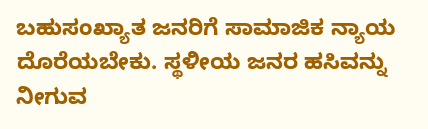ಬಹುಸಂಖ್ಯಾತ ಜನರಿಗೆ ಸಾಮಾಜಿಕ ನ್ಯಾಯ ದೊರೆಯಬೇಕು. ಸ್ಥಳೀಯ ಜನರ ಹಸಿವನ್ನು ನೀಗುವ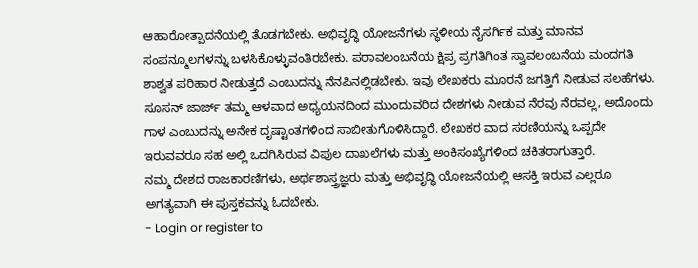ಆಹಾರೋತ್ಪಾದನೆಯಲ್ಲಿ ತೊಡಗಬೇಕು. ಅಭಿವೃದ್ಧಿ ಯೋಜನೆಗಳು ಸ್ಥಳೀಯ ನೈಸರ್ಗಿಕ ಮತ್ತು ಮಾನವ ಸಂಪನ್ಮೂಲಗಳನ್ನು ಬಳಸಿಕೊಳ್ಳುವಂತಿರಬೇಕು. ಪರಾವಲಂಬನೆಯ ಕ್ಷಿಪ್ರ ಪ್ರಗತಿಗಿಂತ ಸ್ವಾವಲಂಬನೆಯ ಮಂದಗತಿ ಶಾಶ್ವತ ಪರಿಹಾರ ನೀಡುತ್ತದೆ ಎಂಬುದನ್ನು ನೆನಪಿನಲ್ಲಿಡಬೇಕು. ಇವು ಲೇಖಕರು ಮೂರನೆ ಜಗತ್ತಿಗೆ ನೀಡುವ ಸಲಹೆಗಳು.
ಸೂಸನ್ ಜಾರ್ಜ್ ತಮ್ಮ ಆಳವಾದ ಅಧ್ಯಯನದಿಂದ ಮುಂದುವರಿದ ದೇಶಗಳು ನೀಡುವ ನೆರವು ನೆರವಲ್ಲ, ಅದೊಂದು ಗಾಳ ಎಂಬುದನ್ನು ಅನೇಕ ದೃಷ್ಟಾಂತಗಳಿಂದ ಸಾಬೀತುಗೊಳಿಸಿದ್ದಾರೆ. ಲೇಖಕರ ವಾದ ಸರಣಿಯನ್ನು ಒಪ್ಪದೇ ಇರುವವರೂ ಸಹ ಅಲ್ಲಿ ಒದಗಿಸಿರುವ ವಿಪುಲ ದಾಖಲೆಗಳು ಮತ್ತು ಅಂಕಿಸಂಖ್ಯೆಗಳಿಂದ ಚಕಿತರಾಗುತ್ತಾರೆ.
ನಮ್ಮ ದೇಶದ ರಾಜಕಾರಣಿಗಳು, ಅರ್ಥಶಾಸ್ತ್ರಜ್ಞರು ಮತ್ತು ಅಭಿವೃದ್ಧಿ ಯೋಜನೆಯಲ್ಲಿ ಆಸಕ್ತಿ ಇರುವ ಎಲ್ಲರೂ ಅಗತ್ಯವಾಗಿ ಈ ಪುಸ್ತಕವನ್ನು ಓದಬೇಕು.
- Login or register to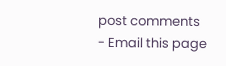post comments
- Email this page